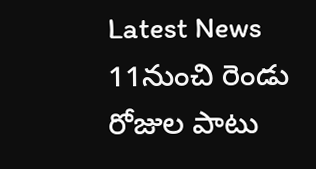Latest News
11నుంచి రెండు రోజుల పాటు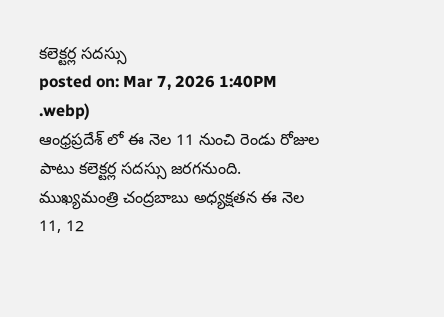కలెక్టర్ల సదస్సు
posted on: Mar 7, 2026 1:40PM
.webp)
ఆంధ్రప్రదేశ్ లో ఈ నెల 11 నుంచి రెండు రోజుల పాటు కలెక్టర్ల సదస్సు జరగనుంది. ముఖ్యమంత్రి చంద్రబాబు అధ్యక్షతన ఈ నెల 11, 12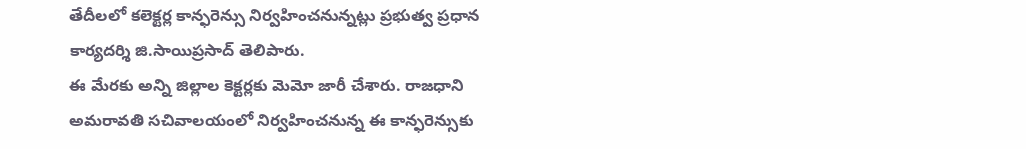తేదీలలో కలెక్టర్ల కాన్ఫరెన్సు నిర్వహించనున్నట్లు ప్రభుత్వ ప్రధాన కార్యదర్శి జి.సాయిప్రసాద్ తెలిపారు.
ఈ మేరకు అన్ని జిల్లాల కెక్టర్లకు మెమో జారీ చేశారు. రాజధాని అమరావతి సచివాలయంలో నిర్వహించనున్న ఈ కాన్ఫరెన్సుకు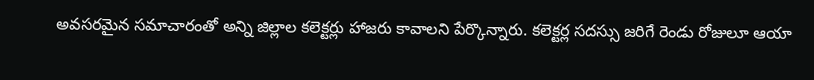అవసరమైన సమాచారంతో అన్ని జిల్లాల కలెక్టర్లు హాజరు కావాలని పేర్కొన్నారు. కలెక్టర్ల సదస్సు జరిగే రెండు రోజులూ ఆయా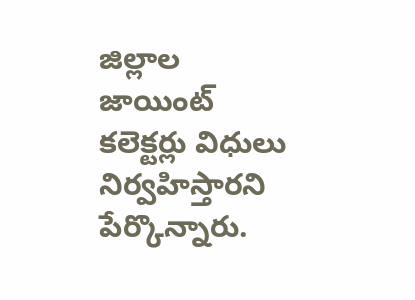జిల్లాల జాయింట్ కలెక్టర్లు విధులు నిర్వహిస్తారని పేర్కొన్నారు.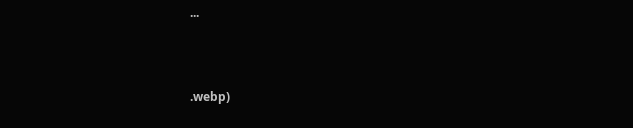...



.webp)